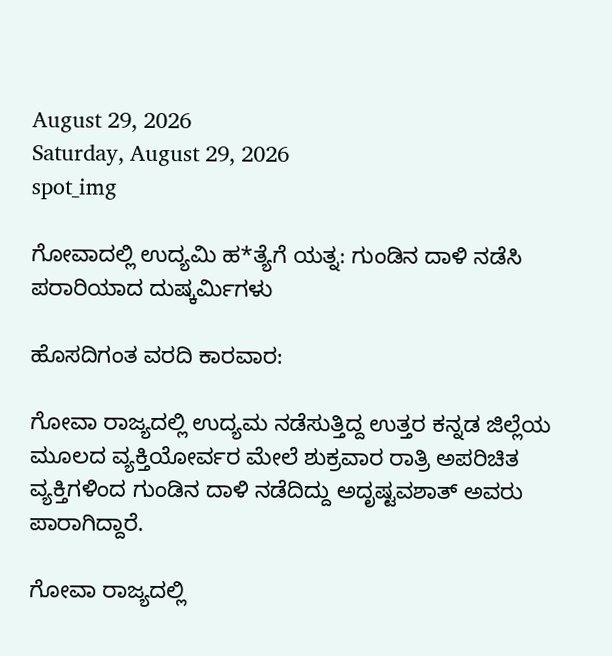August 29, 2026
Saturday, August 29, 2026
spot_img

ಗೋವಾದಲ್ಲಿ ಉದ್ಯಮಿ ಹ*ತ್ಯೆಗೆ ಯತ್ನ: ಗುಂಡಿನ ದಾಳಿ ನಡೆಸಿ ಪರಾರಿಯಾದ ದುಷ್ಕರ್ಮಿಗಳು

ಹೊಸದಿಗಂತ ವರದಿ ಕಾರವಾರ:

ಗೋವಾ ರಾಜ್ಯದಲ್ಲಿ ಉದ್ಯಮ ನಡೆಸುತ್ತಿದ್ದ ಉತ್ತರ ಕನ್ನಡ ಜಿಲ್ಲೆಯ ಮೂಲದ ವ್ಯಕ್ತಿಯೋರ್ವರ ಮೇಲೆ ಶುಕ್ರವಾರ ರಾತ್ರಿ ಅಪರಿಚಿತ ವ್ಯಕ್ತಿಗಳಿಂದ ಗುಂಡಿನ ದಾಳಿ ನಡೆದಿದ್ದು ಅದೃಷ್ಟವಶಾತ್ ಅವರು ಪಾರಾಗಿದ್ದಾರೆ.

ಗೋವಾ ರಾಜ್ಯದಲ್ಲಿ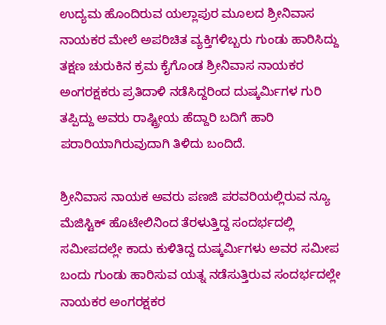ಉದ್ಯಮ ಹೊಂದಿರುವ ಯಲ್ಲಾಪುರ ಮೂಲದ ಶ್ರೀನಿವಾಸ ನಾಯಕರ ಮೇಲೆ ಅಪರಿಚಿತ ವ್ಯಕ್ತಿಗಳಿಬ್ಬರು ಗುಂಡು ಹಾರಿಸಿದ್ದು ತಕ್ಷಣ ಚುರುಕಿನ ಕ್ರಮ ಕೈಗೊಂಡ ಶ್ರೀನಿವಾಸ ನಾಯಕರ ಅಂಗರಕ್ಷಕರು ಪ್ರತಿದಾಳಿ ನಡೆಸಿದ್ದರಿಂದ ದುಷ್ಕರ್ಮಿಗಳ ಗುರಿ ತಪ್ಪಿದ್ದು ಅವರು ರಾಷ್ಟ್ರೀಯ ಹೆದ್ದಾರಿ ಬದಿಗೆ ಹಾರಿ ಪರಾರಿಯಾಗಿರುವುದಾಗಿ ತಿಳಿದು ಬಂದಿದೆ.

ಶ್ರೀನಿವಾಸ ನಾಯಕ ಅವರು ಪಣಜಿ ಪರವರಿಯಲ್ಲಿರುವ ನ್ಯೂ ಮೆಜಿಸ್ಟಿಕ್ ಹೊಟೇಲಿನಿಂದ ತೆರಳುತ್ತಿದ್ದ ಸಂದರ್ಭದಲ್ಲಿ ಸಮೀಪದಲ್ಲೇ ಕಾದು ಕುಳಿತಿದ್ದ ದುಷ್ಕರ್ಮಿಗಳು ಅವರ ಸಮೀಪ ಬಂದು ಗುಂಡು ಹಾರಿಸುವ ಯತ್ನ ನಡೆಸುತ್ತಿರುವ ಸಂದರ್ಭದಲ್ಲೇ ನಾಯಕರ ಅಂಗರಕ್ಷಕರ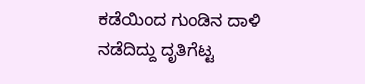ಕಡೆಯಿಂದ ಗುಂಡಿನ ದಾಳಿ ನಡೆದಿದ್ದು ದೃತಿಗೆಟ್ಟ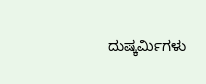ದುಷ್ಕರ್ಮಿಗಳು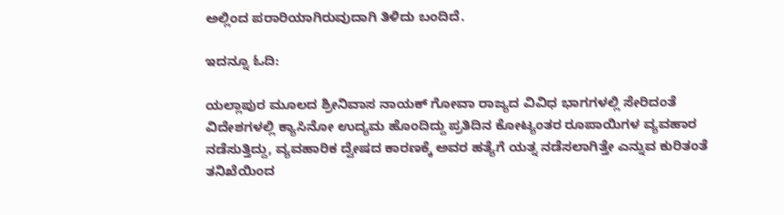ಅಲ್ಲಿಂದ ಪರಾರಿಯಾಗಿರುವುದಾಗಿ ತಿಳಿದು ಬಂದಿದೆ.

ಇದನ್ನೂ ಓದಿ:

ಯಲ್ಲಾಪುರ ಮೂಲದ ಶ್ರೀನಿವಾಸ ನಾಯಕ್ ಗೋವಾ ರಾಜ್ಯದ ವಿವಿಧ ಭಾಗಗಳಲ್ಲಿ ಸೇರಿದಂತೆ ವಿದೇಶಗಳಲ್ಲಿ ಕ್ಯಾಸಿನೋ ಉದ್ಯಮ ಹೊಂದಿದ್ದು ಪ್ರತಿದಿನ ಕೋಟ್ಯಂತರ ರೂಪಾಯಿಗಳ ವ್ಯವಹಾರ ನಡೆಸುತ್ತಿದ್ದು, ವ್ಯವಹಾರಿಕ ದ್ವೇಷದ ಕಾರಣಕ್ಕೆ ಅವರ ಹತ್ಯೆಗೆ ಯತ್ನ ನಡೆಸಲಾಗಿತ್ತೇ ಎನ್ನುವ ಕುರಿತಂತೆ ತನಿಖೆಯಿಂದ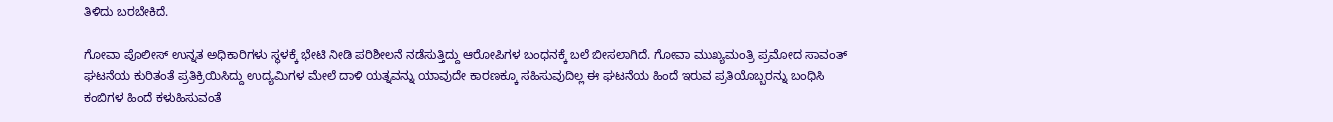ತಿಳಿದು ಬರಬೇಕಿದೆ.

ಗೋವಾ ಪೊಲೀಸ್ ಉನ್ನತ ಅಧಿಕಾರಿಗಳು ಸ್ಥಳಕ್ಕೆ ಭೇಟಿ ನೀಡಿ ಪರಿಶೀಲನೆ ನಡೆಸುತ್ತಿದ್ದು ಆರೋಪಿಗಳ ಬಂಧನಕ್ಕೆ ಬಲೆ ಬೀಸಲಾಗಿದೆ. ಗೋವಾ ಮುಖ್ಯಮಂತ್ರಿ ಪ್ರಮೋದ ಸಾವಂತ್ ಘಟನೆಯ ಕುರಿತಂತೆ ಪ್ರತಿಕ್ರಿಯಿಸಿದ್ದು ಉದ್ಯಮಿಗಳ ಮೇಲೆ ದಾಳಿ ಯತ್ನವನ್ನು ಯಾವುದೇ ಕಾರಣಕ್ಕೂ ಸಹಿಸುವುದಿಲ್ಲ ಈ ಘಟನೆಯ ಹಿಂದೆ ಇರುವ ಪ್ರತಿಯೊಬ್ಬರನ್ನು ಬಂಧಿಸಿ ಕಂಬಿಗಳ ಹಿಂದೆ ಕಳುಹಿಸುವಂತೆ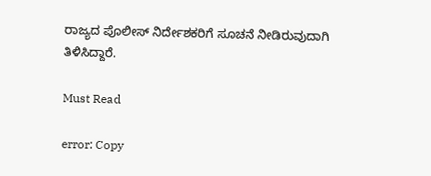ರಾಜ್ಯದ ಪೊಲೀಸ್ ನಿರ್ದೇಶಕರಿಗೆ ಸೂಚನೆ ನೀಡಿರುವುದಾಗಿ ತಿಳಿಸಿದ್ದಾರೆ.

Must Read

error: Copy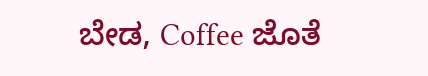ಬೇಡ, Coffee ಜೊತೆ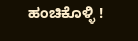ಹಂಚಿಕೊಳ್ಳಿ !